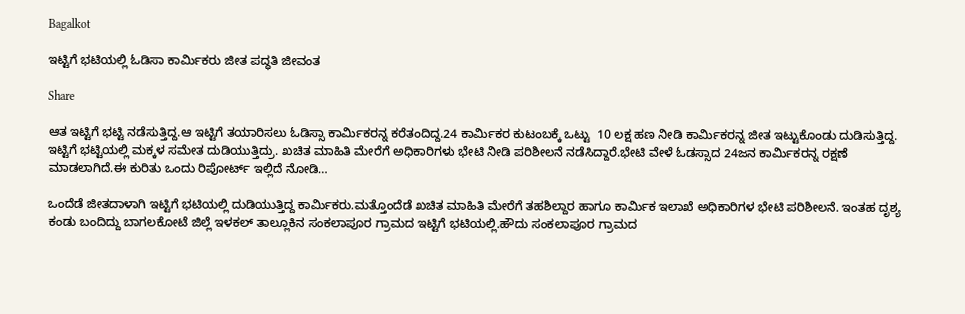Bagalkot

ಇಟ್ಟಿಗೆ ಭಟಿಯಲ್ಲಿ ಓಡಿಸಾ ಕಾರ್ಮಿಕರು ಜೀತ ಪದ್ಧತಿ ಜೀವಂತ

Share

ಆತ ಇಟ್ಟಿಗೆ ಭಟ್ಟಿ ನಡೆಸುತ್ತಿದ್ದ.ಆ ಇಟ್ಟಿಗೆ ತಯಾರಿಸಲು ಓಡಿಸ್ಸಾ ಕಾರ್ಮಿಕರನ್ನ ಕರೆತಂದಿದ್ದ.24 ಕಾರ್ಮಿಕರ ಕುಟಂಬಕ್ಕೆ ಒಟ್ಟು  10 ಲಕ್ಷ ಹಣ ನೀಡಿ ಕಾರ್ಮಿಕರನ್ನ ಜೀತ ಇಟ್ಟುಕೊಂಡು ದುಡಿಸುತ್ತಿದ್ದ. ಇಟ್ಟಿಗೆ ಭಟ್ಟಿಯಲ್ಲಿ ಮಕ್ಕಳ ಸಮೇತ ದುಡಿಯುತ್ತಿದ್ರು. ಖಚಿತ ಮಾಹಿತಿ ಮೇರೆಗೆ ಅಧಿಕಾರಿಗಳು ಭೇಟಿ ನೀಡಿ ಪರಿಶೀಲನೆ ನಡೆಸಿದ್ದಾರೆ.ಭೇಟಿ ವೇಳೆ ಓಡಸ್ಸಾದ 24ಜನ ಕಾರ್ಮಿಕರನ್ನ ರಕ್ಷಣೆ ಮಾಡಲಾಗಿದೆ.ಈ ಕುರಿತು ಒಂದು ರಿಪೋರ್ಟ್ ಇಲ್ಲಿದೆ ನೋಡಿ…

ಒಂದೆಡೆ ಜೀತದಾಳಾಗಿ ಇಟ್ಟಿಗೆ ಭಟಿಯಲ್ಲಿ ದುಡಿಯುತ್ತಿದ್ದ ಕಾರ್ಮಿಕರು.ಮತ್ತೊಂದೆಡೆ ಖಚಿತ ಮಾಹಿತಿ ಮೇರೆಗೆ ತಹಶಿಲ್ದಾರ ಹಾಗೂ ಕಾರ್ಮಿಕ ಇಲಾಖೆ ಅಧಿಕಾರಿಗಳ ಭೇಟಿ ಪರಿಶೀಲನೆ. ಇಂತಹ ದೃಶ್ಯ ಕಂಡು ಬಂದಿದ್ದು ಬಾಗಲಕೋಟೆ ಜಿಲ್ಲೆ ಇಳಕಲ್ ತಾಲ್ಲೂಕಿನ ಸಂಕಲಾಪೂರ ಗ್ರಾಮದ ಇಟ್ಟಿಗೆ ಭಟಿಯಲ್ಲಿ.ಹೌದು ಸಂಕಲಾಪೂರ ಗ್ರಾಮದ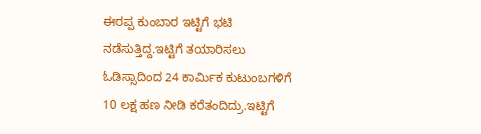ಈರಪ್ಪ ಕುಂಬಾರ ಇಟ್ಟಿಗೆ ಭಟಿ ನಡೆಸುತ್ತಿದ್ದ.ಇಟ್ಟಿಗೆ ತಯಾರಿಸಲು ಓಡಿಸ್ಸಾದಿಂದ 24 ಕಾರ್ಮಿಕ ಕುಟುಂಬಗಳಿಗೆ 10 ಲಕ್ಷ ಹಣ ನೀಡಿ ಕರೆತಂದಿದ್ರು.ಇಟ್ಟಿಗೆ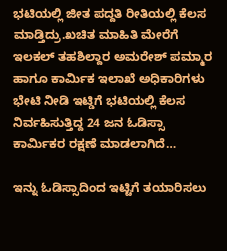ಭಟಿಯಲ್ಲಿ ಜೀತ ಪದ್ದತಿ ರೀತಿಯಲ್ಲಿ ಕೆಲಸ ಮಾಡ್ತಿದ್ರು.ಖಚಿತ ಮಾಹಿತಿ ಮೇರೆಗೆ ಇಲಕಲ್ ತಹಶಿಲ್ದಾರ ಅಮರೇಶ್ ಪಮ್ಮಾರ ಹಾಗೂ ಕಾರ್ಮಿಕ ಇಲಾಖೆ ಅಧಿಕಾರಿಗಳು ಭೇಟಿ ನೀಡಿ ಇಟ್ಡಿಗೆ ಭಟಿಯಲ್ಲಿ ಕೆಲಸ ನಿರ್ವಹಿಸುತ್ತಿದ್ದ 24 ಜನ ಓಡಿಸ್ಸಾ ಕಾರ್ಮಿಕರ ರಕ್ಷಣೆ ಮಾಡಲಾಗಿದೆ…

ಇನ್ನು ಓಡಿಸ್ಸಾದಿಂದ ಇಟ್ಟಿಗೆ ತಯಾರಿಸಲು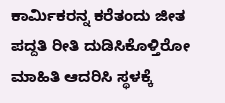ಕಾರ್ಮಿಕರನ್ನ ಕರೆತಂದು ಜೀತ ಪದ್ದತಿ ರೀತಿ ದುಡಿಸಿಕೊಳ್ತಿರೋ ಮಾಹಿತಿ ಆದರಿಸಿ ಸ್ಥಳಕ್ಕೆ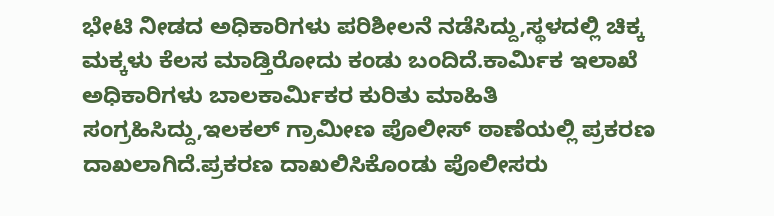ಭೇಟಿ ನೀಡದ ಅಧಿಕಾರಿಗಳು ಪರಿಶೀಲನೆ ನಡೆಸಿದ್ದು,ಸ್ಥಳದಲ್ಲಿ ಚಿಕ್ಕ ಮಕ್ಕಳು ಕೆಲಸ ಮಾಡ್ತಿರೋದು ಕಂಡು ಬಂದಿದೆ.ಕಾರ್ಮಿಕ ಇಲಾಖೆ ಅಧಿಕಾರಿಗಳು ಬಾಲಕಾರ್ಮಿಕರ ಕುರಿತು ಮಾಹಿತಿ ಸಂಗ್ರಹಿಸಿದ್ದು,ಇಲಕಲ್ ಗ್ರಾಮೀಣ ಪೊಲೀಸ್ ಠಾಣೆಯಲ್ಲಿ ಪ್ರಕರಣ ದಾಖಲಾಗಿದೆ.ಪ್ರಕರಣ ದಾಖಲಿಸಿಕೊಂಡು ಪೊಲೀಸರು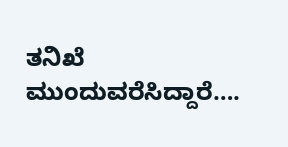ತನಿಖೆ ಮುಂದುವರೆಸಿದ್ದಾರೆ….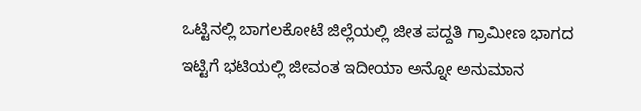ಒಟ್ಟಿನಲ್ಲಿ ಬಾಗಲಕೋಟೆ ಜಿಲ್ಲೆಯಲ್ಲಿ ಜೀತ ಪದ್ದತಿ ಗ್ರಾಮೀಣ ಭಾಗದ ಇಟ್ಟಿಗೆ ಭಟಿಯಲ್ಲಿ ಜೀವಂತ ಇದೀಯಾ ಅನ್ನೋ ಅನುಮಾನ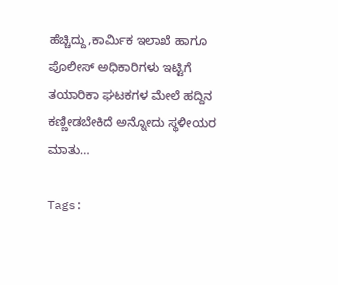ಹೆಚ್ಚಿದ್ದು,ಕಾರ್ಮಿಕ ಇಲಾಖೆ ಹಾಗೂ ಪೊಲೀಸ್ ಅಧಿಕಾರಿಗಳು ಇಟ್ಟಿಗೆ ತಯಾರಿಕಾ ಘಟಕಗಳ ಮೇಲೆ ಹದ್ದಿನ ಕಣ್ಣೀಡಬೇಕಿದೆ ಅನ್ನೋದು ಸ್ಥಳೀಯರ ಮಾತು…

Tags: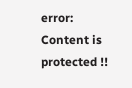error: Content is protected !!